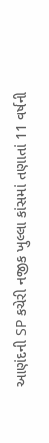આણંદની SP કચેરી નજીક ખુલ્લા કાંસમાં તણાતાં 11 વર્ષની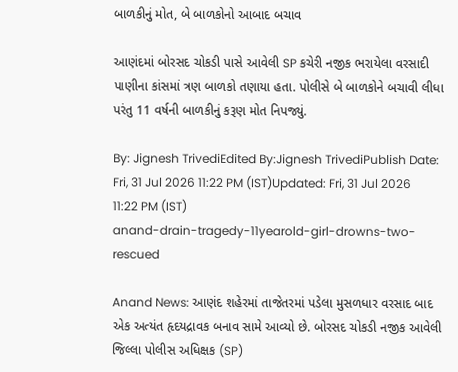બાળકીનું મોત, બે બાળકોનો આબાદ બચાવ

આણંદમાં બોરસદ ચોકડી પાસે આવેલી SP કચેરી નજીક ભરાયેલા વરસાદી પાણીના કાંસમાં ત્રણ બાળકો તણાયા હતા. પોલીસે બે બાળકોને બચાવી લીધા પરંતુ 11 વર્ષની બાળકીનું કરૂણ મોત નિપજ્યું.

By: Jignesh TrivediEdited By:Jignesh TrivediPublish Date: Fri, 31 Jul 2026 11:22 PM (IST)Updated: Fri, 31 Jul 2026 11:22 PM (IST)
anand-drain-tragedy-11yearold-girl-drowns-two-rescued

Anand News: આણંદ શહેરમાં તાજેતરમાં પડેલા મુસળધાર વરસાદ બાદ એક અત્યંત હૃદયદ્રાવક બનાવ સામે આવ્યો છે. બોરસદ ચોકડી નજીક આવેલી જિલ્લા પોલીસ અધિક્ષક (SP)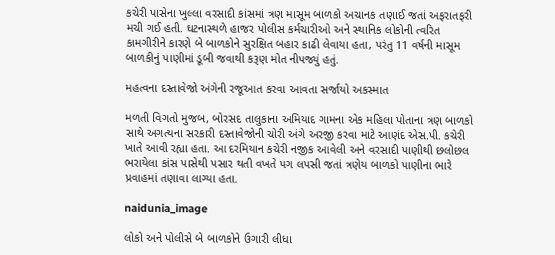કચેરી પાસેના ખુલ્લા વરસાદી કાંસમાં ત્રણ માસૂમ બાળકો અચાનક તણાઈ જતાં અફરાતફરી મચી ગઈ હતી. ઘટનાસ્થળે હાજર પોલીસ કર્મચારીઓ અને સ્થાનિક લોકોની ત્વરિત કામગીરીને કારણે બે બાળકોને સુરક્ષિત બહાર કાઢી લેવાયા હતા, પરંતુ 11 વર્ષની માસૂમ બાળકીનું પાણીમાં ડૂબી જવાથી કરૂણ મોત નીપજ્યું હતું.

મહત્વના દસ્તાવેજો અંગેની રજૂઆત કરવા આવતા સર્જાયો અકસ્માત

મળતી વિગતો મુજબ, બોરસદ તાલુકાના અમિયાદ ગામના એક મહિલા પોતાના ત્રણ બાળકો સાથે અગત્યના સરકારી દસ્તાવેજોની ચોરી અંગે અરજી કરવા માટે આણંદ એસ.પી. કચેરી ખાતે આવી રહ્યા હતા. આ દરમિયાન કચેરી નજીક આવેલી અને વરસાદી પાણીથી છલોછલ ભરાયેલા કાંસ પાસેથી પસાર થતી વખતે પગ લપસી જતાં ત્રણેય બાળકો પાણીના ભારે પ્રવાહમાં તણાવા લાગ્યા હતા.

naidunia_image

લોકો અને પોલીસે બે બાળકોને ઉગારી લીધા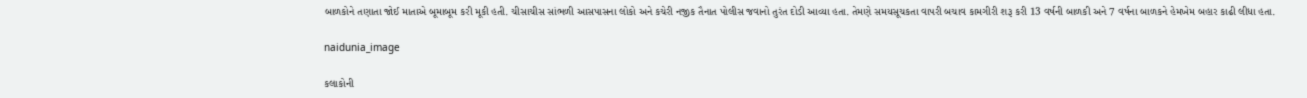બાળકોને તણાતા જોઈ માતાએ બૂમાબૂમ કરી મૂકી હતી. ચીસાચીસ સાંભળી આસપાસના લોકો અને કચેરી નજીક તૈનાત પોલીસ જવાનો તુરંત દોડી આવ્યા હતા. તેમણે સમયસૂચકતા વાપરી બચાવ કામગીરી શરૂ કરી 13 વર્ષની બાળકી અને 7 વર્ષના બાળકને હેમખેમ બહાર કાઢી લીધા હતા.

naidunia_image

કલાકોની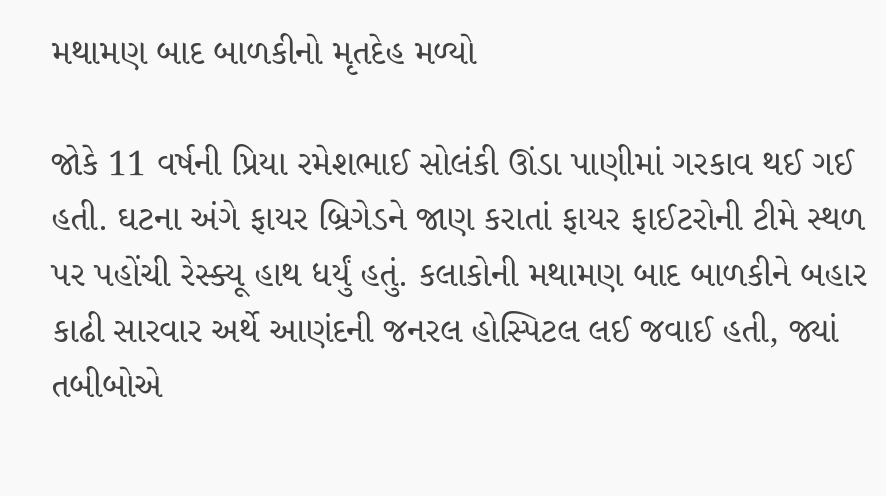મથામણ બાદ બાળકીનો મૃતદેહ મળ્યો

જોકે 11 વર્ષની પ્રિયા રમેશભાઈ સોલંકી ઊંડા પાણીમાં ગરકાવ થઈ ગઈ હતી. ઘટના અંગે ફાયર બ્રિગેડને જાણ કરાતાં ફાયર ફાઈટરોની ટીમે સ્થળ પર પહોંચી રેસ્ક્યૂ હાથ ધર્યું હતું. કલાકોની મથામણ બાદ બાળકીને બહાર કાઢી સારવાર અર્થે આણંદની જનરલ હોસ્પિટલ લઈ જવાઈ હતી, જ્યાં તબીબોએ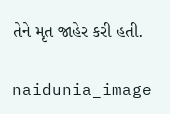તેને મૃત જાહેર કરી હતી.

naidunia_image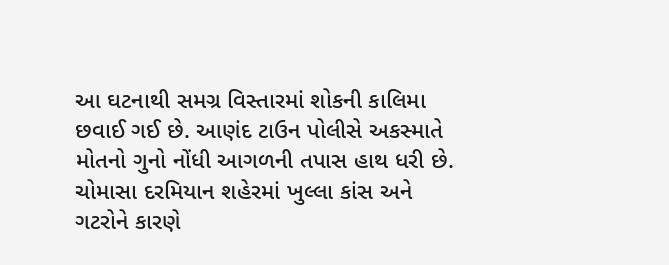આ ઘટનાથી સમગ્ર વિસ્તારમાં શોકની કાલિમા છવાઈ ગઈ છે. આણંદ ટાઉન પોલીસે અકસ્માતે મોતનો ગુનો નોંધી આગળની તપાસ હાથ ધરી છે. ચોમાસા દરમિયાન શહેરમાં ખુલ્લા કાંસ અને ગટરોને કારણે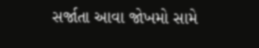સર્જાતા આવા જોખમો સામે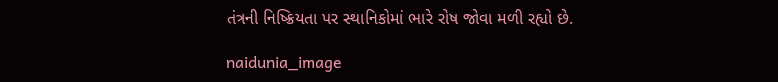તંત્રની નિષ્ક્રિયતા પર સ્થાનિકોમાં ભારે રોષ જોવા મળી રહ્યો છે.

naidunia_image